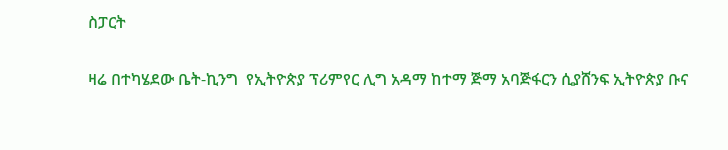ስፓርት

ዛሬ በተካሄደው ቤት-ኪንግ  የኢትዮጵያ ፕሪምየር ሊግ አዳማ ከተማ ጅማ አባጅፋርን ሲያሸንፍ ኢትዮጵያ ቡና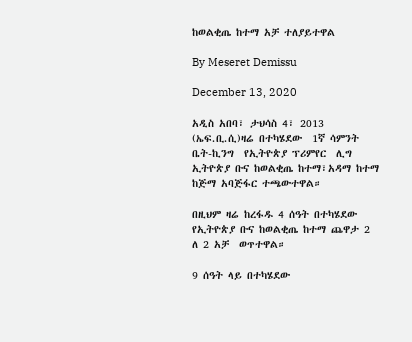ከወልቂጤ ከተማ አቻ ተለያይተዋል

By Meseret Demissu

December 13, 2020

አዲስ አበባ፣ ታህሳስ 4፣ 2013 (ኤፍ.ቢ.ሲ)ዛሬ በተካሄደው  1ኛ ሳምንት ቤት-ኪንግ  የኢትዮጵያ ፕሪምየር  ሊግ ኢትዮጵያ ቡና ከወልቂጤ ከተማ፣አዳማ ከተማ ከጅማ አባጅፋር ተጫውተዋል።

በዚህም ዛሬ ከረፋዱ 4 ሰዓት በተካሄደው  የኢትዮጵያ ቡና ከወልቂጤ ከተማ ጨዋታ 2 ለ 2 አቻ  ወጥተዋል።

9 ሰዓት ላይ በተካሄደው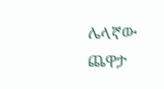ሌላኛው ጨዋታ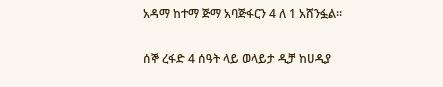አዳማ ከተማ ጅማ አባጅፋርን 4 ለ 1 አሸንፏል።

ሰኞ ረፋድ 4 ሰዓት ላይ ወላይታ ዲቻ ከሀዲያ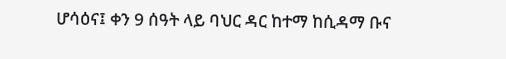ሆሳዕና፤ ቀን 9 ሰዓት ላይ ባህር ዳር ከተማ ከሲዳማ ቡና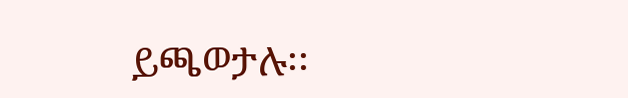ይጫወታሉ፡፡